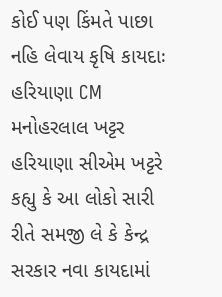કોઈ પણ કિંમતે પાછા નહિ લેવાય કૃષિ કાયદાઃ હરિયાણા CM મનોહરલાલ ખટ્ટર
હરિયાણા સીએમ ખટ્ટરે કહ્યુ કે આ લોકો સારી રીતે સમજી લે કે કેન્દ્ર સરકાર નવા કાયદામાં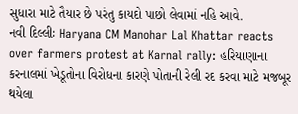સુધારા માટે તૈયાર છે પરંતુ કાયદો પાછો લેવામાં નહિ આવે.
નવી દિલ્લીઃ Haryana CM Manohar Lal Khattar reacts over farmers protest at Karnal rally: હરિયાણાના કરનાલમાં ખેડૂતોના વિરોધના કારણે પોતાની રેલી રદ કરવા માટે મજબૂર થયેલા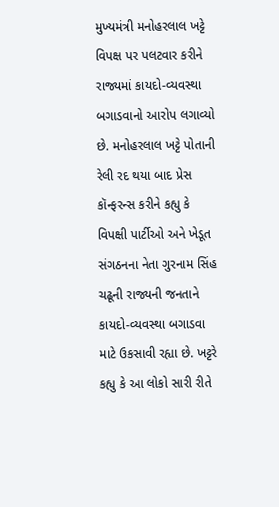મુખ્યમંત્રી મનોહરલાલ ખટ્ટે વિપક્ષ પર પલટવાર કરીને રાજ્યમાં કાયદો-વ્યવસ્થા બગાડવાનો આરોપ લગાવ્યો છે. મનોહરલાલ ખટ્ટે પોતાની રેલી રદ થયા બાદ પ્રેસ કૉન્ફરન્સ કરીને કહ્યુ કે વિપક્ષી પાર્ટીઓ અને ખેડૂત સંગઠનના નેતા ગુરનામ સિંહ ચઢૂની રાજ્યની જનતાને કાયદો-વ્યવસ્થા બગાડવા માટે ઉકસાવી રહ્યા છે. ખટ્ટરે કહ્યુ કે આ લોકો સારી રીતે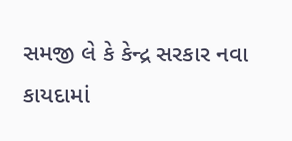સમજી લે કે કેન્દ્ર સરકાર નવા કાયદામાં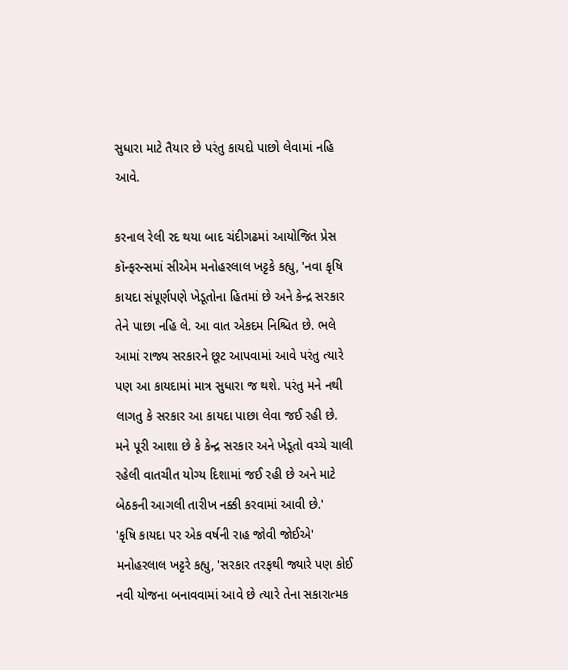સુધારા માટે તૈયાર છે પરંતુ કાયદો પાછો લેવામાં નહિ આવે.

કરનાલ રેલી રદ થયા બાદ ચંદીગઢમાં આયોજિત પ્રેસ કૉન્ફરન્સમાં સીએમ મનોહરલાલ ખટ્ટકે કહ્યુ, 'નવા કૃષિ કાયદા સંપૂર્ણપણે ખેડૂતોના હિતમાં છે અને કેન્દ્ર સરકાર તેને પાછા નહિ લે. આ વાત એકદમ નિશ્ચિત છે. ભલે આમાં રાજ્ય સરકારને છૂટ આપવામાં આવે પરંતુ ત્યારે પણ આ કાયદામાં માત્ર સુધારા જ થશે. પરંતુ મને નથી લાગતુ કે સરકાર આ કાયદા પાછા લેવા જઈ રહી છે. મને પૂરી આશા છે કે કેન્દ્ર સરકાર અને ખેડૂતો વચ્ચે ચાલી રહેલી વાતચીત યોગ્ય દિશામાં જઈ રહી છે અને માટે બેઠકની આગલી તારીખ નક્કી કરવામાં આવી છે.'
'કૃષિ કાયદા પર એક વર્ષની રાહ જોવી જોઈએ'
મનોહરલાલ ખટ્ટરે કહ્યુ, 'સરકાર તરફથી જ્યારે પણ કોઈ નવી યોજના બનાવવામાં આવે છે ત્યારે તેના સકારાત્મક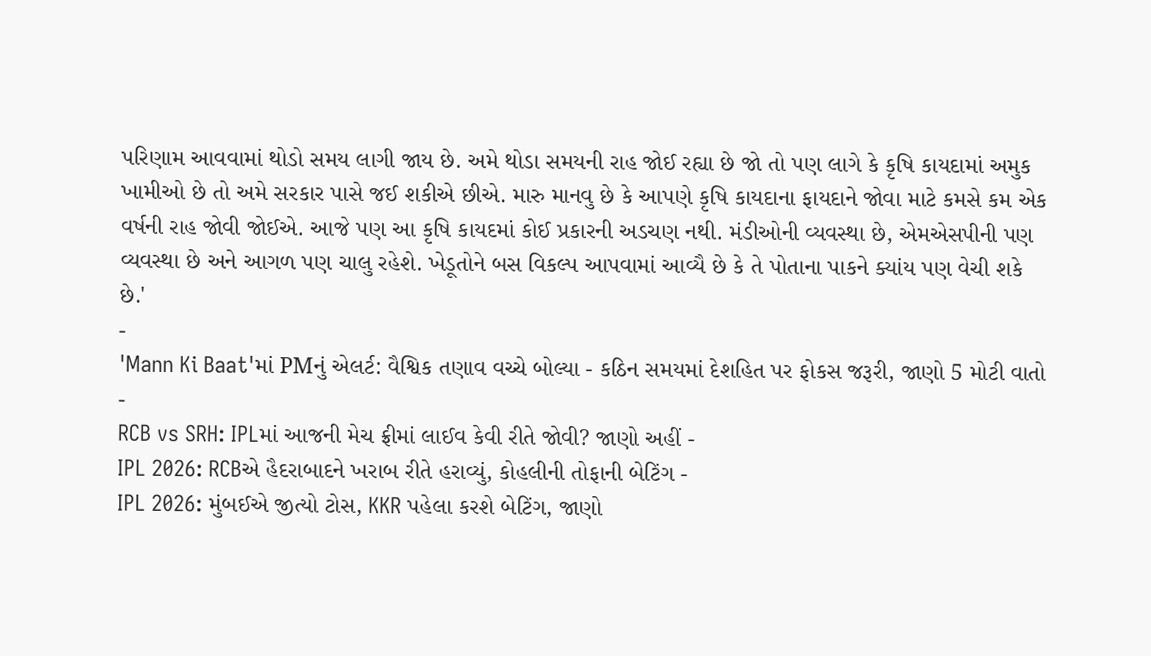પરિણામ આવવામાં થોડો સમય લાગી જાય છે. અમે થોડા સમયની રાહ જોઈ રહ્યા છે જો તો પણ લાગે કે કૃષિ કાયદામાં અમુક ખામીઓ છે તો અમે સરકાર પાસે જઈ શકીએ છીએ. મારુ માનવુ છે કે આપણે કૃષિ કાયદાના ફાયદાને જોવા માટે કમસે કમ એક વર્ષની રાહ જોવી જોઈએ. આજે પણ આ કૃષિ કાયદમાં કોઈ પ્રકારની અડચણ નથી. મંડીઓની વ્યવસ્થા છે, એમએસપીની પણ વ્યવસ્થા છે અને આગળ પણ ચાલુ રહેશે. ખેડૂતોને બસ વિકલ્પ આપવામાં આવ્યૈ છે કે તે પોતાના પાકને ક્યાંય પણ વેચી શકે છે.'
-
'Mann Ki Baat'માં PMનું એલર્ટ: વૈશ્વિક તણાવ વચ્ચે બોલ્યા - કઠિન સમયમાં દેશહિત પર ફોકસ જરૂરી, જાણો 5 મોટી વાતો -
RCB vs SRH: IPLમાં આજની મેચ ફ્રીમાં લાઈવ કેવી રીતે જોવી? જાણો અહીં -
IPL 2026: RCBએ હૈદરાબાદને ખરાબ રીતે હરાવ્યું, કોહલીની તોફાની બેટિંગ -
IPL 2026: મુંબઈએ જીત્યો ટોસ, KKR પહેલા કરશે બેટિંગ, જાણો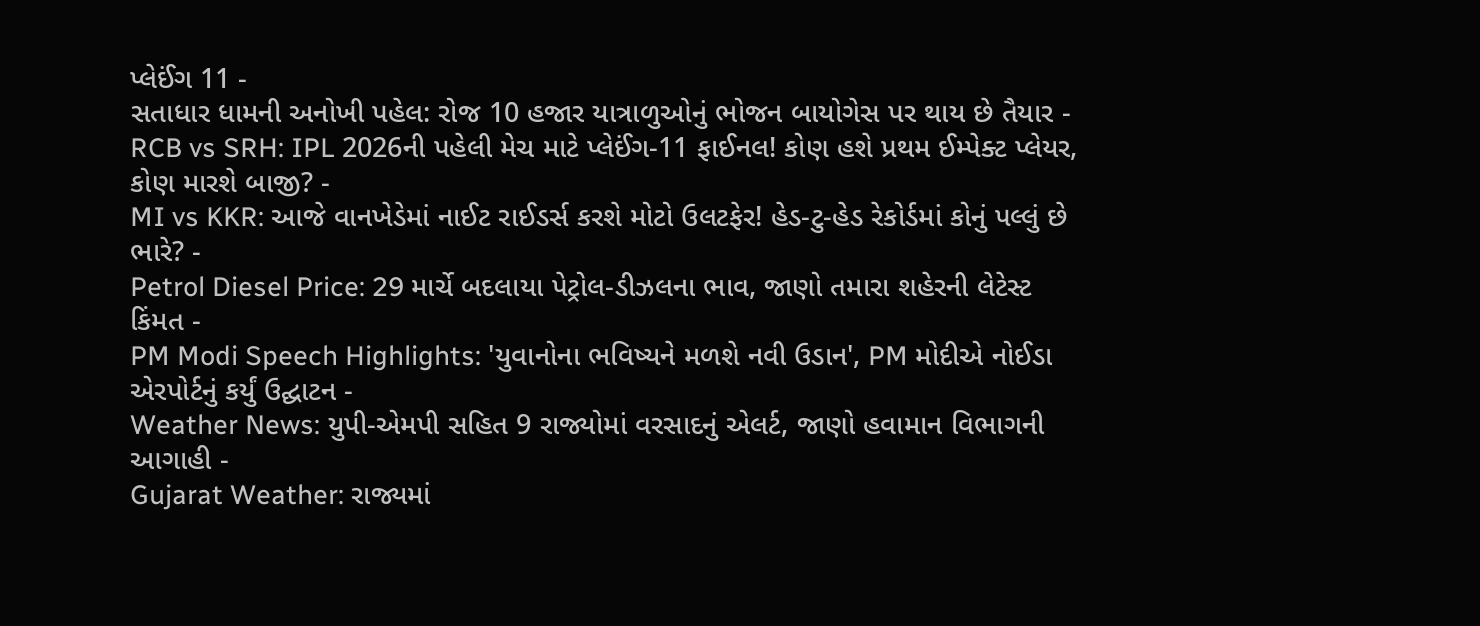પ્લેઈંગ 11 -
સતાધાર ધામની અનોખી પહેલ: રોજ 10 હજાર યાત્રાળુઓનું ભોજન બાયોગેસ પર થાય છે તૈયાર -
RCB vs SRH: IPL 2026ની પહેલી મેચ માટે પ્લેઈંગ-11 ફાઈનલ! કોણ હશે પ્રથમ ઈમ્પેક્ટ પ્લેયર, કોણ મારશે બાજી? -
MI vs KKR: આજે વાનખેડેમાં નાઈટ રાઈડર્સ કરશે મોટો ઉલટફેર! હેડ-ટુ-હેડ રેકોર્ડમાં કોનું પલ્લું છે ભારે? -
Petrol Diesel Price: 29 માર્ચે બદલાયા પેટ્રોલ-ડીઝલના ભાવ, જાણો તમારા શહેરની લેટેસ્ટ કિંમત -
PM Modi Speech Highlights: 'યુવાનોના ભવિષ્યને મળશે નવી ઉડાન', PM મોદીએ નોઈડા એરપોર્ટનું કર્યું ઉદ્ઘાટન -
Weather News: યુપી-એમપી સહિત 9 રાજ્યોમાં વરસાદનું એલર્ટ, જાણો હવામાન વિભાગની આગાહી -
Gujarat Weather: રાજ્યમાં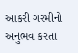આકરી ગરમીનો અનુભવ કરતા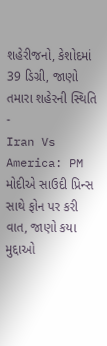શહેરીજનો, કેશોદમાં 39 ડિગ્રી, જાણો તમારા શહેરની સ્થિતિ -
Iran Vs America: PM મોદીએ સાઉદી પ્રિન્સ સાથે ફોન પર કરી વાત, જાણો કયા મુદ્દાઓ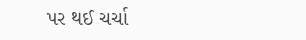પર થઈ ચર્ચા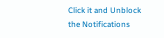Click it and Unblock the Notifications